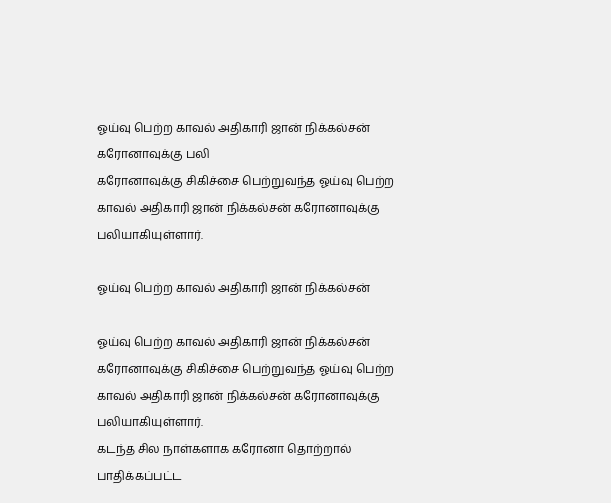ஓய்வு பெற்ற காவல் அதிகாரி ஜான் நிக்கல்சன் கரோனாவுக்கு பலி
கரோனாவுக்கு சிகிச்சை பெற்றுவந்த ஓய்வு பெற்ற காவல் அதிகாரி ஜான் நிக்கல்சன் கரோனாவுக்கு பலியாகியுள்ளார்.

ஓய்வு பெற்ற காவல் அதிகாரி ஜான் நிக்கல்சன்

ஓய்வு பெற்ற காவல் அதிகாரி ஜான் நிக்கல்சன்
கரோனாவுக்கு சிகிச்சை பெற்றுவந்த ஓய்வு பெற்ற காவல் அதிகாரி ஜான் நிக்கல்சன் கரோனாவுக்கு பலியாகியுள்ளார்.
கடந்த சில நாள்களாக கரோனா தொற்றால் பாதிக்கப்பட்ட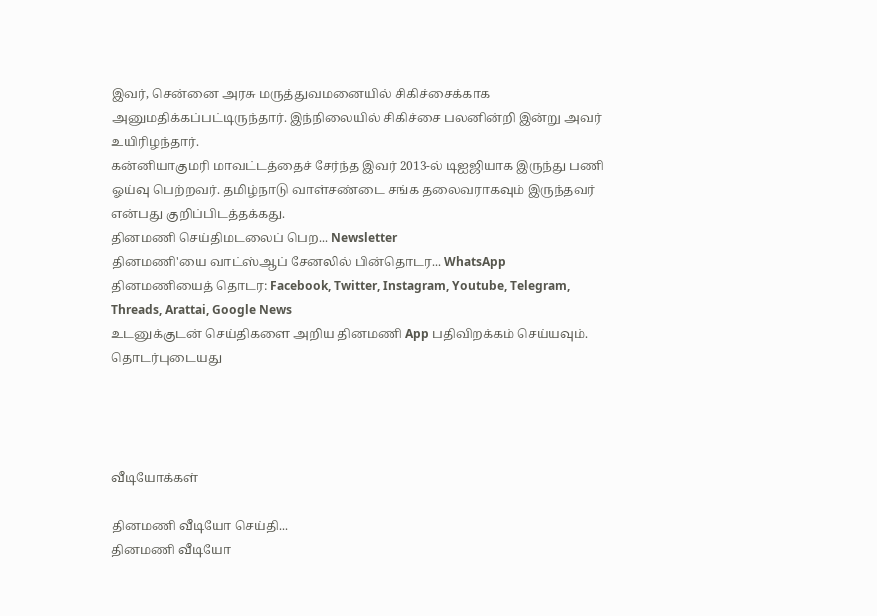இவர், சென்னை அரசு மருத்துவமனையில் சிகிச்சைக்காக அனுமதிக்கப்பட்டிருந்தார். இந்நிலையில் சிகிச்சை பலனின்றி இன்று அவர் உயிரிழந்தார்.
கன்னியாகுமரி மாவட்டத்தைச் சேர்ந்த இவர் 2013-ல் டிஐஜியாக இருந்து பணி ஓய்வு பெற்றவர். தமிழ்நாடு வாள்சண்டை சங்க தலைவராகவும் இருந்தவர் என்பது குறிப்பிடத்தக்கது.
தினமணி செய்திமடலைப் பெற... Newsletter
தினமணி'யை வாட்ஸ்ஆப் சேனலில் பின்தொடர... WhatsApp
தினமணியைத் தொடர: Facebook, Twitter, Instagram, Youtube, Telegram, Threads, Arattai, Google News
உடனுக்குடன் செய்திகளை அறிய தினமணி App பதிவிறக்கம் செய்யவும்.
தொடர்புடையது




வீடியோக்கள்

தினமணி வீடியோ செய்தி...
தினமணி வீடியோ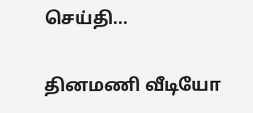செய்தி...

தினமணி வீடியோ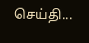செய்தி...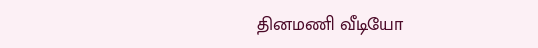தினமணி வீடியோ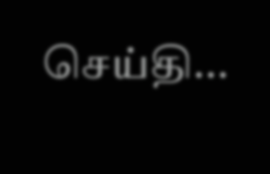செய்தி...